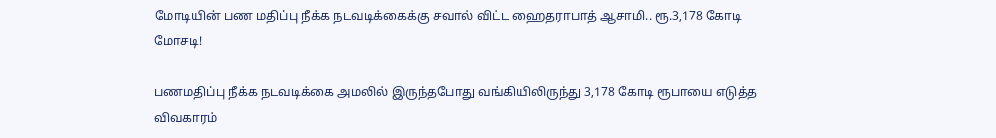மோடியின் பண மதிப்பு நீக்க நடவடிக்கைக்கு சவால் விட்ட ஹைதராபாத் ஆசாமி.. ரூ.3,178 கோடி மோசடி!

பணமதிப்பு நீக்க நடவடிக்கை அமலில் இருந்தபோது வங்கியிலிருந்து 3,178 கோடி ரூபாயை எடுத்த விவகாரம்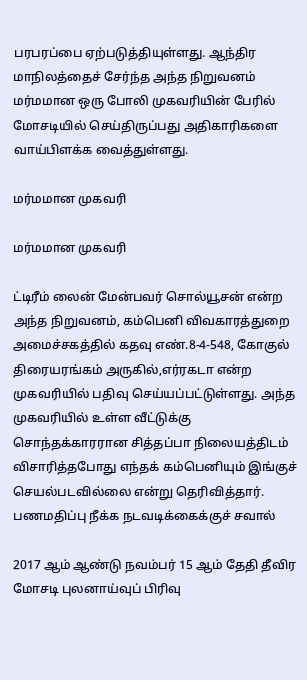பரபரப்பை ஏற்படுத்தியுள்ளது. ஆந்திர மாநிலத்தைச் சேர்ந்த அந்த நிறுவனம் மர்மமான ஒரு போலி முகவரியின் பேரில் மோசடியில் செய்திருப்பது அதிகாரிகளை வாய்பிளக்க வைத்துள்ளது.

மர்மமான முகவரி

மர்மமான முகவரி

ட்டிரீம் லைன் மேன்பவர் சொல்யூசன் என்ற அந்த நிறுவனம், கம்பெனி விவகாரத்துறை அமைச்சகத்தில் கதவு எண்.8-4-548, கோகுல் திரையரங்கம் அருகில்,எர்ரகடா என்ற முகவரியில் பதிவு செய்யப்பட்டுள்ளது. அந்த முகவரியில் உள்ள வீட்டுக்கு சொந்தக்காரரான சித்தப்பா நிலையத்திடம் விசாரித்தபோது எந்தக் கம்பெனியும் இங்குச் செயல்படவில்லை என்று தெரிவித்தார்.
பணமதிப்பு நீக்க நடவடிக்கைக்குச் சவால்

2017 ஆம் ஆண்டு நவம்பர் 15 ஆம் தேதி தீவிர மோசடி புலனாய்வுப் பிரிவு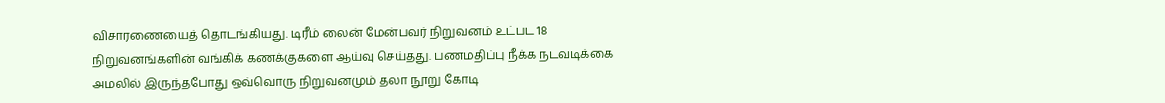விசாரணையைத் தொடங்கியது. டிரீம் லைன் மேன்பவர் நிறுவனம் உட்பட 18 நிறுவனங்களின் வங்கிக் கணக்குகளை ஆய்வு செய்தது. பணமதிப்பு நீக்க நடவடிக்கை அமலில் இருந்தபோது ஒவ்வொரு நிறுவனமும் தலா நூறு கோடி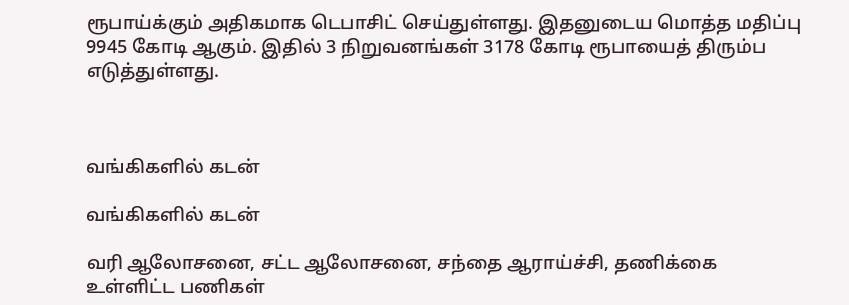ரூபாய்க்கும் அதிகமாக டெபாசிட் செய்துள்ளது. இதனுடைய மொத்த மதிப்பு 9945 கோடி ஆகும். இதில் 3 நிறுவனங்கள் 3178 கோடி ரூபாயைத் திரும்ப எடுத்துள்ளது.



வங்கிகளில் கடன்

வங்கிகளில் கடன்

வரி ஆலோசனை, சட்ட ஆலோசனை, சந்தை ஆராய்ச்சி, தணிக்கை உள்ளிட்ட பணிகள்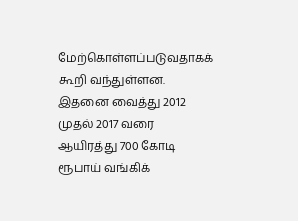மேற்கொள்ளப்படுவதாகக் கூறி வந்துள்ளன. இதனை வைத்து 2012 முதல் 2017 வரை ஆயிரத்து 700 கோடி ரூபாய் வங்கிக்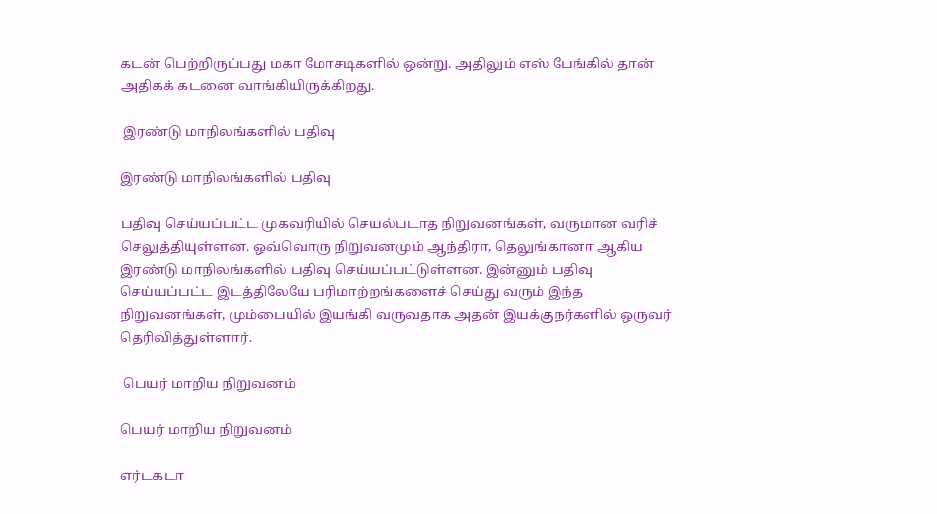கடன் பெற்றிருப்பது மகா மோசடிகளில் ஒன்று. அதிலும் எஸ் பேங்கில் தான் அதிகக் கடனை வாங்கியிருக்கிறது.

 இரண்டு மாநிலங்களில் பதிவு

இரண்டு மாநிலங்களில் பதிவு

பதிவு செய்யப்பட்ட முகவரியில் செயல்படாத நிறுவனங்கள், வருமான வரிச் செலுத்தியுள்ளன. ஒவ்வொரு நிறுவனமும் ஆந்திரா, தெலுங்கானா ஆகிய இரண்டு மாநிலங்களில் பதிவு செய்யப்பட்டுள்ளன. இன்னும் பதிவு செய்யப்பட்ட இடத்திலேயே பரிமாற்றங்களைச் செய்து வரும் இந்த நிறுவனங்கள், மும்பையில் இயங்கி வருவதாக அதன் இயக்குநர்களில் ஒருவர் தெரிவித்துள்ளார்.

 பெயர் மாறிய நிறுவனம்

பெயர் மாறிய நிறுவனம்

எர்டகடா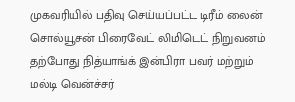முகவரியில் பதிவு செய்யப்பட்ட டிரீம் லைன் சொல்யூசன் பிரைவேட் லிமிடெட் நிறுவனம் தற்போது நித்யாங்க் இன்பிரா பவர் மற்றும் மல்டி வென்ச்சர்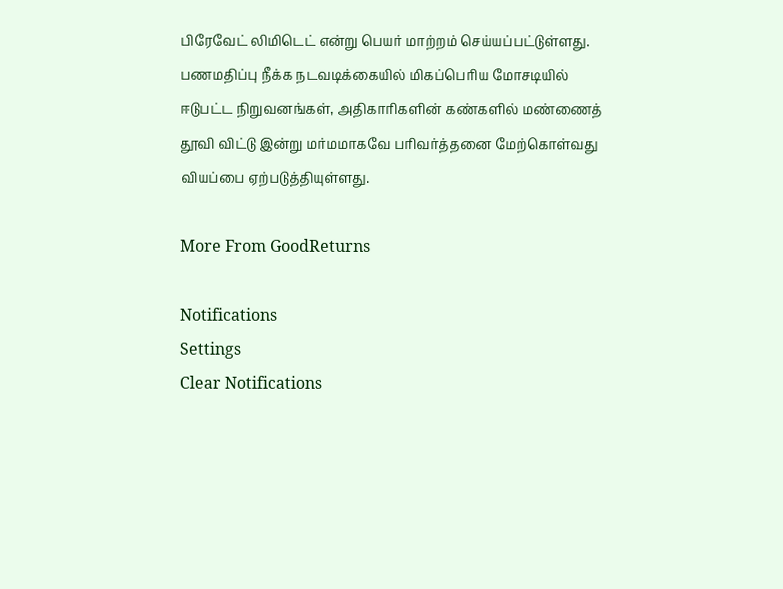பிரேவேட் லிமிடெட் என்று பெயர் மாற்றம் செய்யப்பட்டுள்ளது. பணமதிப்பு நீக்க நடவடிக்கையில் மிகப்பெரிய மோசடியில் ஈடுபட்ட நிறுவனங்கள், அதிகாரிகளின் கண்களில் மண்ணைத் தூவி விட்டு இன்று மர்மமாகவே பரிவர்த்தனை மேற்கொள்வது வியப்பை ஏற்படுத்தியுள்ளது.

More From GoodReturns

Notifications
Settings
Clear Notifications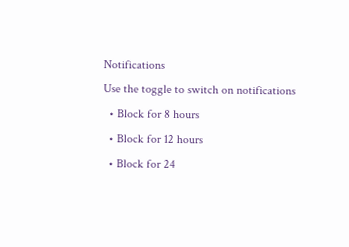Notifications
Use the toggle to switch on notifications
  • Block for 8 hours
  • Block for 12 hours
  • Block for 24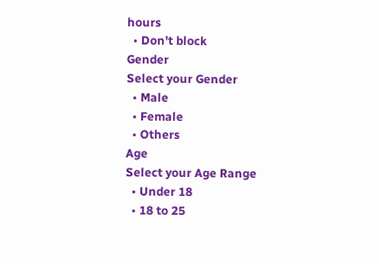hours
  • Don't block
Gender
Select your Gender
  • Male
  • Female
  • Others
Age
Select your Age Range
  • Under 18
  • 18 to 25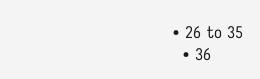• 26 to 35
  • 36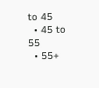to 45
  • 45 to 55
  • 55+